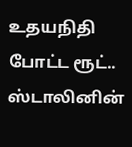உதயநிதி போட்ட ரூட்.. ஸ்டாலினின்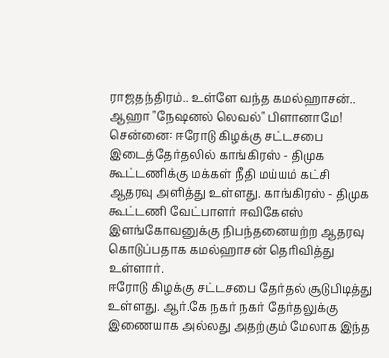ராஜதந்திரம்.. உள்ளே வந்த கமல்ஹாசன்.. ஆஹா "நேஷனல் லெவல்" பிளானாமே!
சென்னை: ஈரோடு கிழக்கு சட்டசபை இடைத்தேர்தலில் காங்கிரஸ் - திமுக கூட்டணிக்கு மக்கள் நீதி மய்யம் கட்சி ஆதரவு அளித்து உள்ளது. காங்கிரஸ் - திமுக கூட்டணி வேட்பாளர் ஈவிகேஎஸ் இளங்கோவனுக்கு நிபந்தனையற்ற ஆதரவு கொடுப்பதாக கமல்ஹாசன் தெரிவித்து உள்ளார்.
ஈரோடு கிழக்கு சட்டசபை தேர்தல் சூடுபிடித்து உள்ளது. ஆர்.கே நகர் நகர் தேர்தலுக்கு இணையாக அல்லது அதற்கும் மேலாக இந்த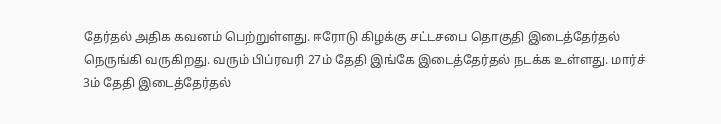தேர்தல் அதிக கவனம் பெற்றுள்ளது. ஈரோடு கிழக்கு சட்டசபை தொகுதி இடைத்தேர்தல் நெருங்கி வருகிறது. வரும் பிப்ரவரி 27ம் தேதி இங்கே இடைத்தேர்தல் நடக்க உள்ளது. மார்ச் 3ம் தேதி இடைத்தேர்தல்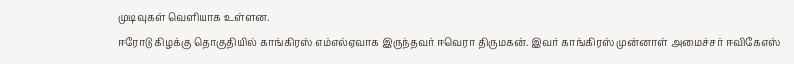முடிவுகள் வெளியாக உள்ளன.
ஈரோடு கிழக்கு தொகுதியில் காங்கிரஸ் எம்எல்ஏவாக இருந்தவர் ஈவெரா திருமகன். இவர் காங்கிரஸ் முன்னாள் அமைச்சர் ஈவிகேஎஸ்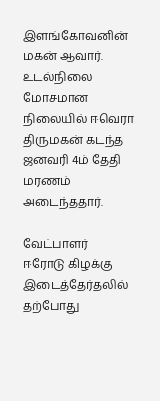இளங்கோவனின் மகன் ஆவார். உடல்நிலை மோசமான நிலையில் ஈவெரா திருமகன் கடந்த ஜனவரி 4ம் தேதி மரணம் அடைந்ததார்.

வேட்பாளர்
ஈரோடு கிழக்கு இடைத்தேர்தலில் தற்போது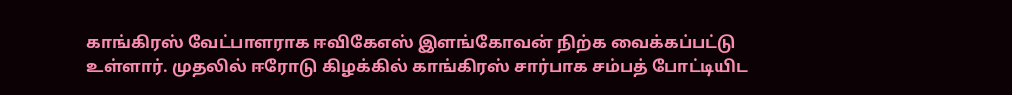காங்கிரஸ் வேட்பாளராக ஈவிகேஎஸ் இளங்கோவன் நிற்க வைக்கப்பட்டு உள்ளார். முதலில் ஈரோடு கிழக்கில் காங்கிரஸ் சார்பாக சம்பத் போட்டியிட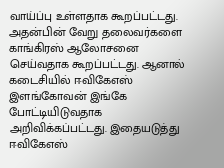வாய்ப்பு உள்ளதாக கூறப்பட்டது. அதன்பின் வேறு தலைவர்களை காங்கிரஸ் ஆலோசனை செய்வதாக கூறப்பட்டது. ஆனால் கடைசியில் ஈவிகேஎஸ் இளங்கோவன் இங்கே போட்டியிடுவதாக அறிவிக்கப்பட்டது. இதையடுத்து ஈவிகேஎஸ்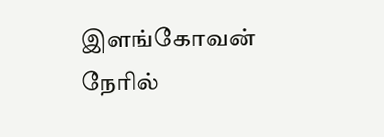இளங்கோவன் நேரில்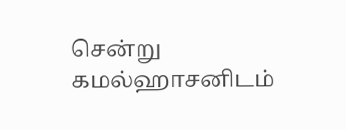சென்று கமல்ஹாசனிடம்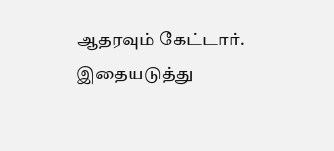ஆதரவும் கேட்டார். இதையடுத்து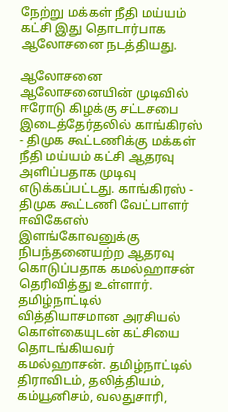நேற்று மக்கள் நீதி மய்யம் கட்சி இது தொடார்பாக ஆலோசனை நடத்தியது.

ஆலோசனை
ஆலோசனையின் முடிவில் ஈரோடு கிழக்கு சட்டசபை இடைத்தேர்தலில் காங்கிரஸ் - திமுக கூட்டணிக்கு மக்கள் நீதி மய்யம் கட்சி ஆதரவு அளிப்பதாக முடிவு எடுக்கப்பட்டது. காங்கிரஸ் - திமுக கூட்டணி வேட்பாளர் ஈவிகேஎஸ் இளங்கோவனுக்கு நிபந்தனையற்ற ஆதரவு கொடுப்பதாக கமல்ஹாசன் தெரிவித்து உள்ளார். தமிழ்நாட்டில் வித்தியாசமான அரசியல் கொள்கையுடன் கட்சியை தொடங்கியவர் கமல்ஹாசன். தமிழ்நாட்டில் திராவிடம், தலித்தியம், கம்யூனிசம், வலதுசாரி,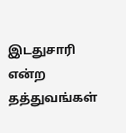இடதுசாரி என்ற தத்துவங்கள்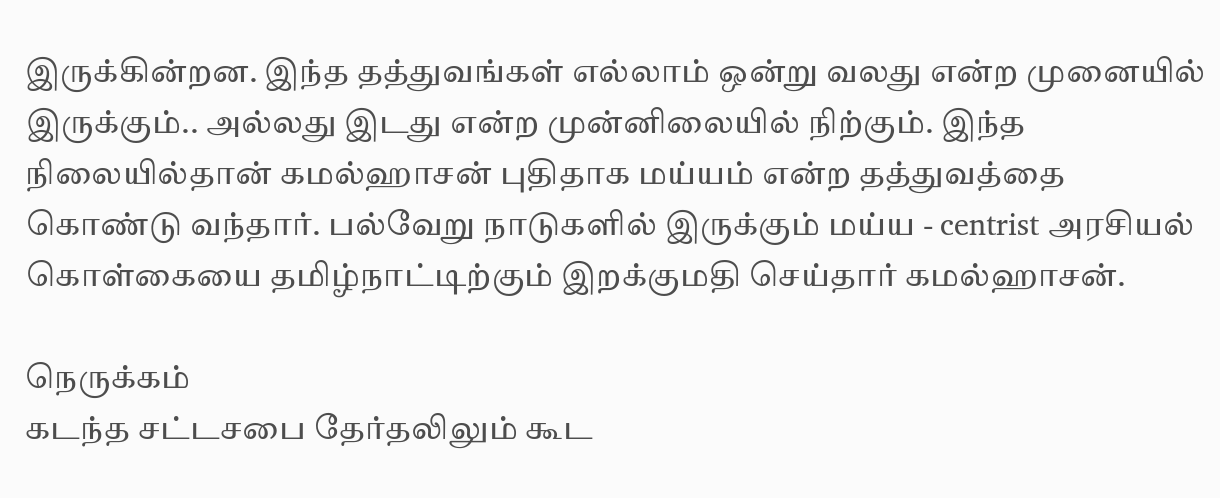இருக்கின்றன. இந்த தத்துவங்கள் எல்லாம் ஒன்று வலது என்ற முனையில் இருக்கும்.. அல்லது இடது என்ற முன்னிலையில் நிற்கும். இந்த நிலையில்தான் கமல்ஹாசன் புதிதாக மய்யம் என்ற தத்துவத்தை கொண்டு வந்தார். பல்வேறு நாடுகளில் இருக்கும் மய்ய - centrist அரசியல் கொள்கையை தமிழ்நாட்டிற்கும் இறக்குமதி செய்தார் கமல்ஹாசன்.

நெருக்கம்
கடந்த சட்டசபை தேர்தலிலும் கூட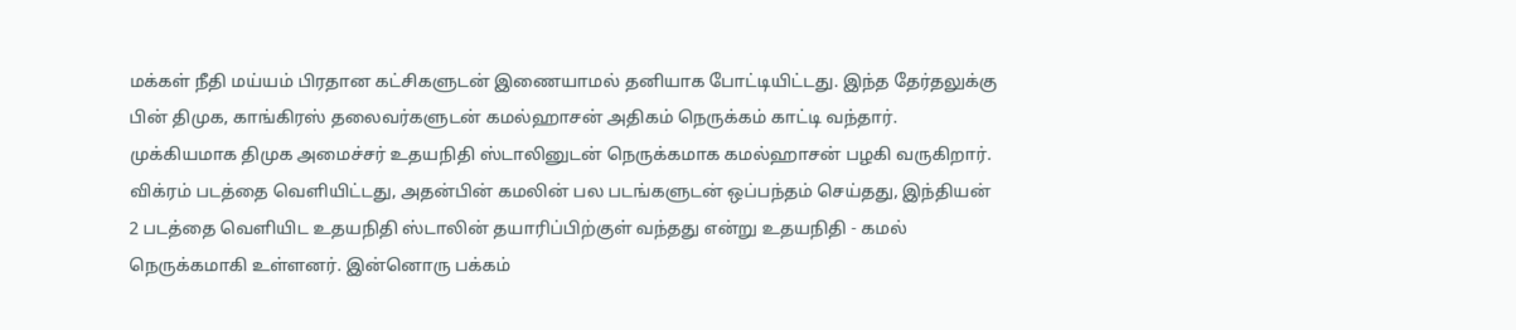மக்கள் நீதி மய்யம் பிரதான கட்சிகளுடன் இணையாமல் தனியாக போட்டியிட்டது. இந்த தேர்தலுக்கு பின் திமுக, காங்கிரஸ் தலைவர்களுடன் கமல்ஹாசன் அதிகம் நெருக்கம் காட்டி வந்தார். முக்கியமாக திமுக அமைச்சர் உதயநிதி ஸ்டாலினுடன் நெருக்கமாக கமல்ஹாசன் பழகி வருகிறார். விக்ரம் படத்தை வெளியிட்டது, அதன்பின் கமலின் பல படங்களுடன் ஒப்பந்தம் செய்தது, இந்தியன் 2 படத்தை வெளியிட உதயநிதி ஸ்டாலின் தயாரிப்பிற்குள் வந்தது என்று உதயநிதி - கமல் நெருக்கமாகி உள்ளனர். இன்னொரு பக்கம்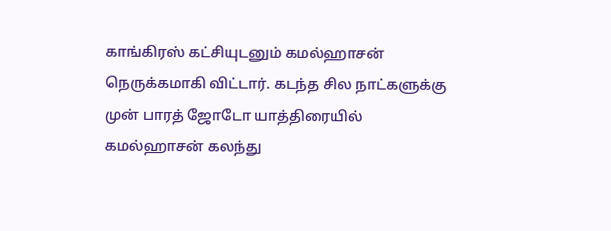காங்கிரஸ் கட்சியுடனும் கமல்ஹாசன் நெருக்கமாகி விட்டார். கடந்த சில நாட்களுக்கு முன் பாரத் ஜோடோ யாத்திரையில் கமல்ஹாசன் கலந்து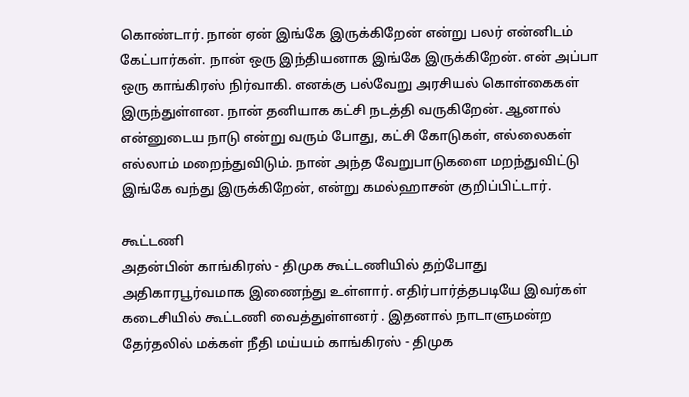கொண்டார். நான் ஏன் இங்கே இருக்கிறேன் என்று பலர் என்னிடம் கேட்பார்கள். நான் ஒரு இந்தியனாக இங்கே இருக்கிறேன். என் அப்பா ஒரு காங்கிரஸ் நிர்வாகி. எனக்கு பல்வேறு அரசியல் கொள்கைகள் இருந்துள்ளன. நான் தனியாக கட்சி நடத்தி வருகிறேன். ஆனால் என்னுடைய நாடு என்று வரும் போது, கட்சி கோடுகள், எல்லைகள் எல்லாம் மறைந்துவிடும். நான் அந்த வேறுபாடுகளை மறந்துவிட்டு இங்கே வந்து இருக்கிறேன், என்று கமல்ஹாசன் குறிப்பிட்டார்.

கூட்டணி
அதன்பின் காங்கிரஸ் - திமுக கூட்டணியில் தற்போது அதிகாரபூர்வமாக இணைந்து உள்ளார். எதிர்பார்த்தபடியே இவர்கள் கடைசியில் கூட்டணி வைத்துள்ளனர் . இதனால் நாடாளுமன்ற தேர்தலில் மக்கள் நீதி மய்யம் காங்கிரஸ் - திமுக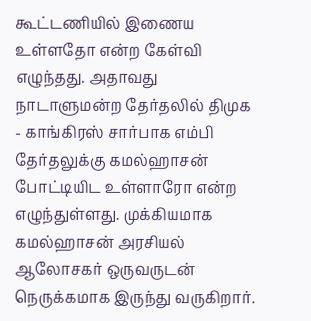கூட்டணியில் இணைய உள்ளதோ என்ற கேள்வி எழுந்தது. அதாவது நாடாளுமன்ற தேர்தலில் திமுக - காங்கிரஸ் சார்பாக எம்பி தேர்தலுக்கு கமல்ஹாசன் போட்டியிட உள்ளாரோ என்ற எழுந்துள்ளது. முக்கியமாக கமல்ஹாசன் அரசியல் ஆலோசகர் ஒருவருடன் நெருக்கமாக இருந்து வருகிறார்.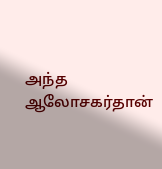அந்த ஆலோசகர்தான்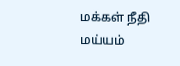மக்கள் நீதி மய்யம்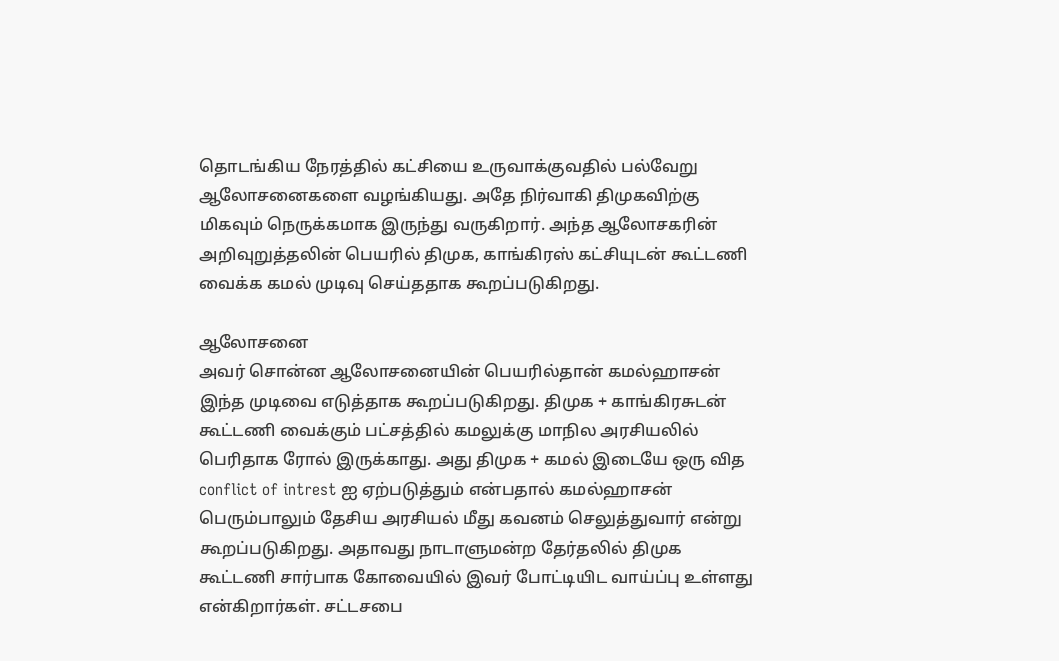தொடங்கிய நேரத்தில் கட்சியை உருவாக்குவதில் பல்வேறு ஆலோசனைகளை வழங்கியது. அதே நிர்வாகி திமுகவிற்கு மிகவும் நெருக்கமாக இருந்து வருகிறார். அந்த ஆலோசகரின் அறிவுறுத்தலின் பெயரில் திமுக, காங்கிரஸ் கட்சியுடன் கூட்டணி வைக்க கமல் முடிவு செய்ததாக கூறப்படுகிறது.

ஆலோசனை
அவர் சொன்ன ஆலோசனையின் பெயரில்தான் கமல்ஹாசன் இந்த முடிவை எடுத்தாக கூறப்படுகிறது. திமுக + காங்கிரசுடன் கூட்டணி வைக்கும் பட்சத்தில் கமலுக்கு மாநில அரசியலில் பெரிதாக ரோல் இருக்காது. அது திமுக + கமல் இடையே ஒரு வித conflict of intrest ஐ ஏற்படுத்தும் என்பதால் கமல்ஹாசன் பெரும்பாலும் தேசிய அரசியல் மீது கவனம் செலுத்துவார் என்று கூறப்படுகிறது. அதாவது நாடாளுமன்ற தேர்தலில் திமுக கூட்டணி சார்பாக கோவையில் இவர் போட்டியிட வாய்ப்பு உள்ளது என்கிறார்கள். சட்டசபை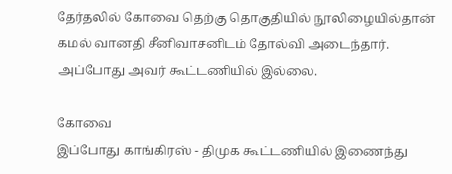தேர்தலில் கோவை தெற்கு தொகுதியில் நூலிழையில்தான் கமல் வானதி சீனிவாசனிடம் தோல்வி அடைந்தார். அப்போது அவர் கூட்டணியில் இல்லை.

கோவை
இப்போது காங்கிரஸ் - திமுக கூட்டணியில் இணைந்து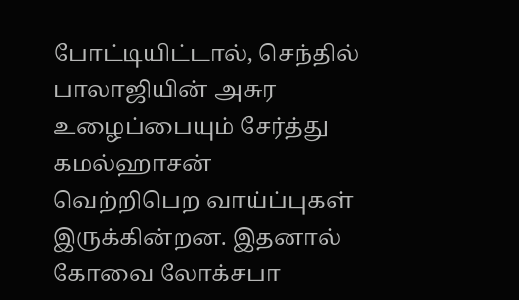போட்டியிட்டால், செந்தில் பாலாஜியின் அசுர உழைப்பையும் சேர்த்து கமல்ஹாசன் வெற்றிபெற வாய்ப்புகள் இருக்கின்றன. இதனால் கோவை லோக்சபா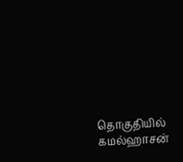தொகுதியில் கமல்ஹாசன்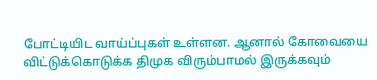போட்டியிட வாய்ப்புகள் உள்ளன. ஆனால் கோவையை விட்டுக்கொடுக்க திமுக விரும்பாமல் இருக்கவும்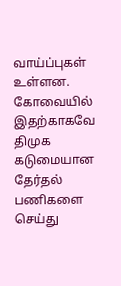வாய்ப்புகள் உள்ளன. கோவையில் இதற்காகவே திமுக கடுமையான தேர்தல் பணிகளை செய்து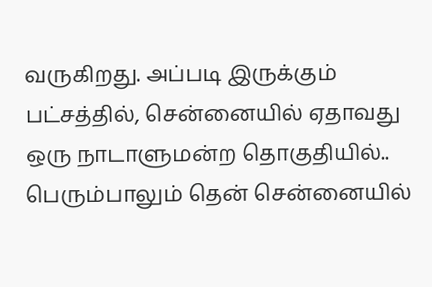வருகிறது. அப்படி இருக்கும் பட்சத்தில், சென்னையில் ஏதாவது ஒரு நாடாளுமன்ற தொகுதியில்.. பெரும்பாலும் தென் சென்னையில்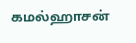கமல்ஹாசன்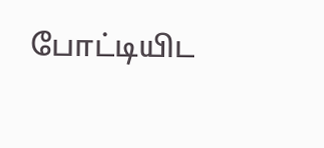போட்டியிட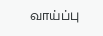வாய்ப்பு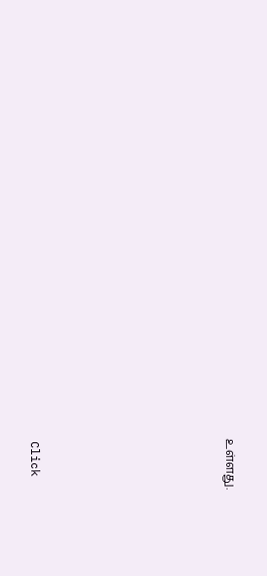உள்ளது.












Click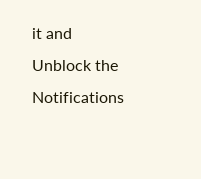it and Unblock the Notifications